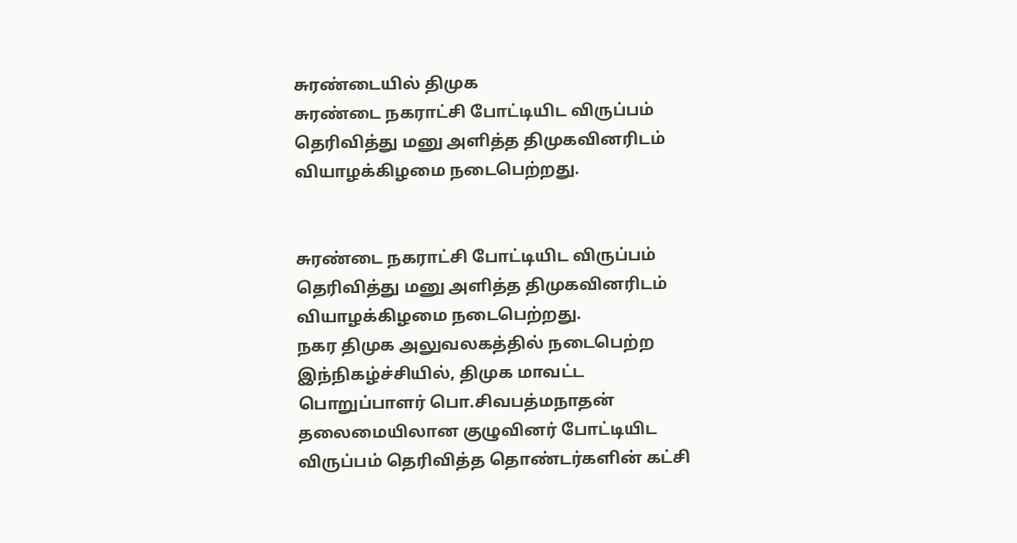சுரண்டையில் திமுக
சுரண்டை நகராட்சி போட்டியிட விருப்பம் தெரிவித்து மனு அளித்த திமுகவினரிடம் வியாழக்கிழமை நடைபெற்றது.


சுரண்டை நகராட்சி போட்டியிட விருப்பம் தெரிவித்து மனு அளித்த திமுகவினரிடம் வியாழக்கிழமை நடைபெற்றது.
நகர திமுக அலுவலகத்தில் நடைபெற்ற இந்நிகழ்ச்சியில், திமுக மாவட்ட பொறுப்பாளர் பொ.சிவபத்மநாதன் தலைமையிலான குழுவினர் போட்டியிட விருப்பம் தெரிவித்த தொண்டர்களின் கட்சி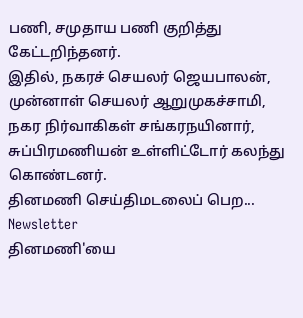பணி, சமுதாய பணி குறித்து கேட்டறிந்தனர்.
இதில், நகரச் செயலர் ஜெயபாலன், முன்னாள் செயலர் ஆறுமுகச்சாமி, நகர நிர்வாகிகள் சங்கரநயினார், சுப்பிரமணியன் உள்ளிட்டோர் கலந்து கொண்டனர்.
தினமணி செய்திமடலைப் பெற... Newsletter
தினமணி'யை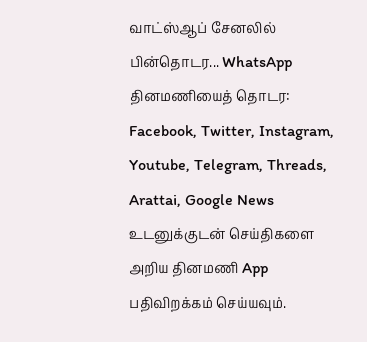வாட்ஸ்ஆப் சேனலில் பின்தொடர... WhatsApp
தினமணியைத் தொடர: Facebook, Twitter, Instagram, Youtube, Telegram, Threads, Arattai, Google News
உடனுக்குடன் செய்திகளை அறிய தினமணி App பதிவிறக்கம் செய்யவும்.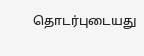தொடர்புடையது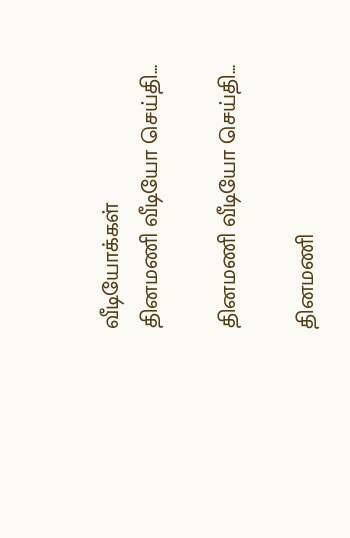வீடியோக்கள்
தினமணி வீடியோ செய்தி...

தினமணி வீடியோ செய்தி...

தினமணி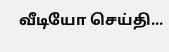வீடியோ செய்தி...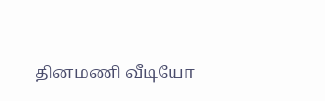தினமணி வீடியோ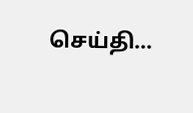செய்தி...